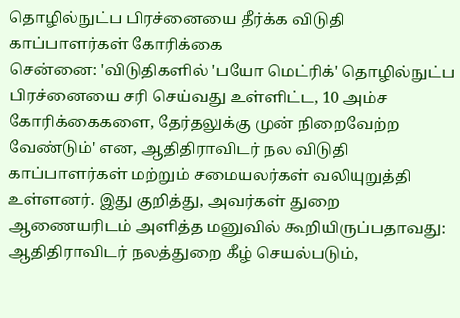தொழில்நுட்ப பிரச்னையை தீர்க்க விடுதி காப்பாளர்கள் கோரிக்கை
சென்னை: 'விடுதிகளில் 'பயோ மெட்ரிக்' தொழில்நுட்ப பிரச்னையை சரி செய்வது உள்ளிட்ட, 10 அம்ச கோரிக்கைகளை, தேர்தலுக்கு முன் நிறைவேற்ற வேண்டும்' என, ஆதிதிராவிடர் நல விடுதி காப்பாளர்கள் மற்றும் சமையலர்கள் வலியுறுத்தி உள்ளனர். இது குறித்து, அவர்கள் துறை ஆணையரிடம் அளித்த மனுவில் கூறியிருப்பதாவது: ஆதிதிராவிடர் நலத்துறை கீழ் செயல்படும்,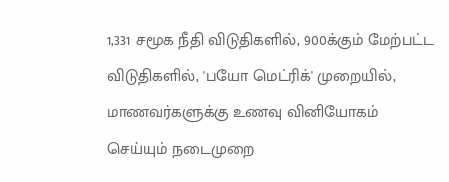1,331 சமூக நீதி விடுதிகளில், 900க்கும் மேற்பட்ட விடுதிகளில், 'பயோ மெட்ரிக்' முறையில், மாணவர்களுக்கு உணவு வினியோகம் செய்யும் நடைமுறை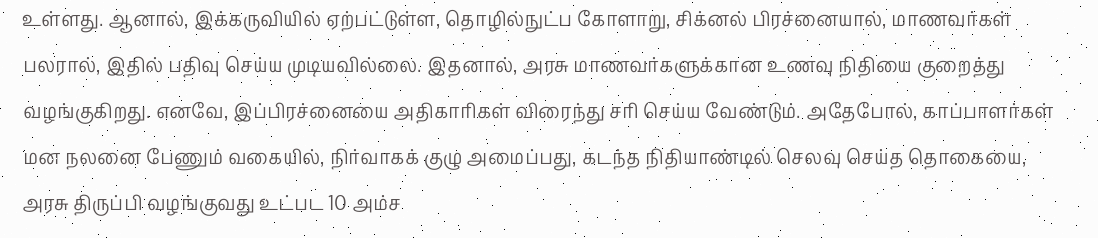உள்ளது. ஆனால், இக்கருவியில் ஏற்பட்டுள்ள, தொழில்நுட்ப கோளாறு, சிக்னல் பிரச்னையால், மாணவர்கள் பலரால், இதில் பதிவு செய்ய முடியவில்லை. இதனால், அரசு மாணவர்களுக்கான உணவு நிதியை குறைத்து வழங்குகிறது. எனவே, இப்பிரச்னையை அதிகாரிகள் விரைந்து சரி செய்ய வேண்டும். அதேபோல், காப்பாளர்கள் மன நலனை பேணும் வகையில், நிர்வாகக் குழு அமைப்பது, கடந்த நிதியாண்டில் செலவு செய்த தொகையை, அரசு திருப்பி வழங்குவது உட்பட 10 அம்ச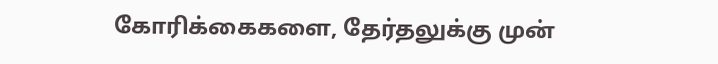கோரிக்கைகளை, தேர்தலுக்கு முன்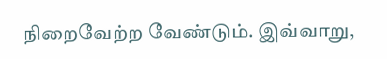நிறைவேற்ற வேண்டும். இவ்வாறு,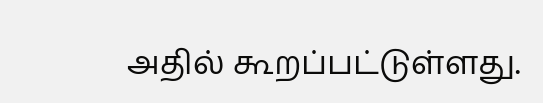அதில் கூறப்பட்டுள்ளது.